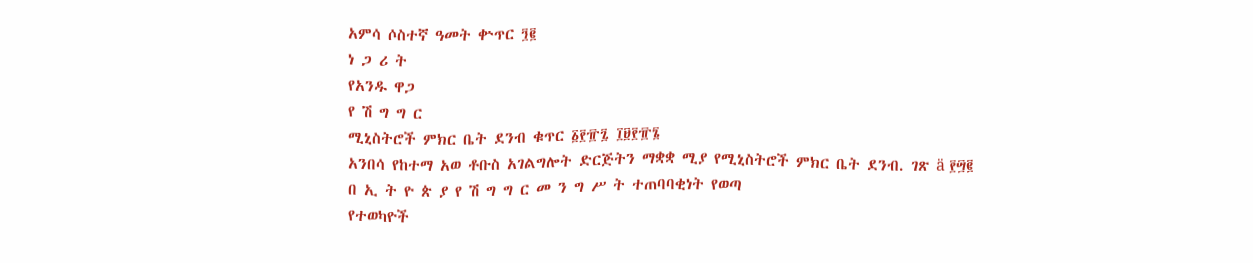አምሳ ሶስተኛ ዓመት ቍጥር ፺፪
ነ ጋ ሪ ት
የአንዱ ዋጋ
የ ሽ ግ ግ ር
ሚኒስትሮች ምክር ቤት ደንብ ቁጥር ፩፻፹፯ ፲፱፻፹፮
አንበሳ የከተማ አወ ቶቡስ አገልግሎት ድርጅትን ማቋቋ ሚያ የሚኒስትሮች ምክር ቤት ደንብ. ገጽ ä ፻፵፪
በ ኢ ት ዮ ጵ ያ የ ሽ ግ ግ ር መ ን ግ ሥ ት ተጠባባቂነት የወጣ
የተወካዮች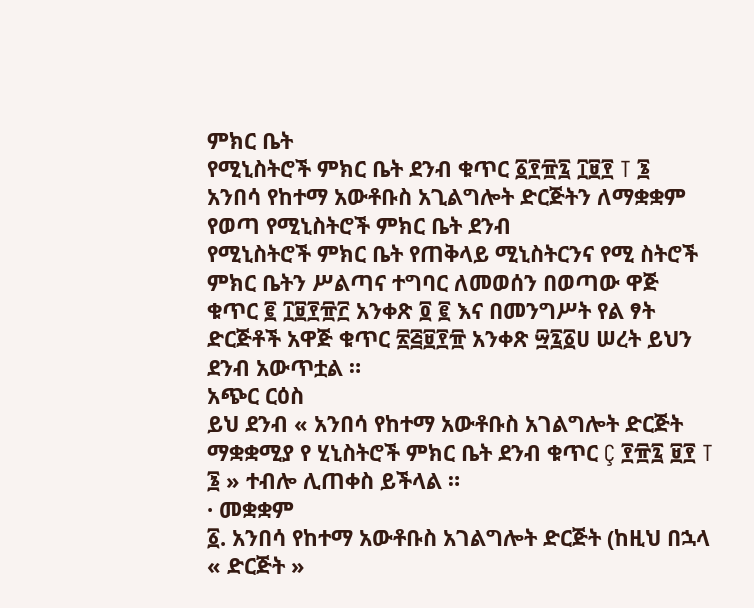ምክር ቤት
የሚኒስትሮች ምክር ቤት ደንብ ቁጥር ፩፻፹፯ ፲፱፻ T ፮
አንበሳ የከተማ አውቶቡስ አጊልግሎት ድርጅትን ለማቋቋም የወጣ የሚኒስትሮች ምክር ቤት ደንብ
የሚኒስትሮች ምክር ቤት የጠቅላይ ሚኒስትርንና የሚ ስትሮች ምክር ቤትን ሥልጣና ተግባር ለመወሰን በወጣው ዋጅ ቁጥር ፪ ፲፱፻፹፫ አንቀጽ ፬ ፪ እና በመንግሥት የል ፃት ድርጅቶች አዋጅ ቁጥር ፳፭፱፻፹ አንቀጽ ፵፯፩ሀ ሠረት ይህን ደንብ አውጥቷል ።
አጭር ርዕስ
ይህ ደንብ « አንበሳ የከተማ አውቶቡስ አገልግሎት ድርጅት ማቋቋሚያ የ ሂኒስትሮች ምክር ቤት ደንብ ቁጥር Ç ፻፹፯ ፱፻ T ፮ » ተብሎ ሊጠቀስ ይችላል ።
· መቋቋም
፩. አንበሳ የከተማ አውቶቡስ አገልግሎት ድርጅት (ከዚህ በኋላ « ድርጅት »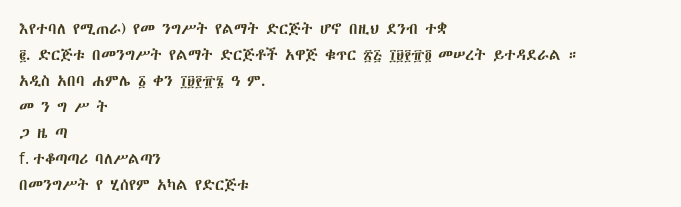እየተባለ የሚጠራ) የመ ንግሥት የልማት ድርጅት ሆኖ በዚህ ደንብ ተቋ
፪. ድርጅቱ በመንግሥት የልማት ድርጅቶች አዋጅ ቁጥር ፳፭ ፲፱፻፹፬ መሠረት ይተዳደራል ።
አዲስ አበባ ሐምሌ ፩ ቀን ፲፱፻፹፮ ዓ ም.
መ ን ግ ሥ ት
ጋ ዜ ጣ
f. ተቆጣጣሪ ባለሥልጣን
በመንግሥት የ ሂሰየም አካል የድርጅቱ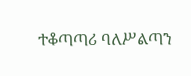ተቆጣጣሪ ባለሥልጣን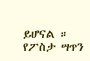ይሆናል ።
የፖስታ ሣጥን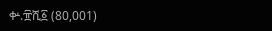ቍ.፹ሺ፩ (80,001)